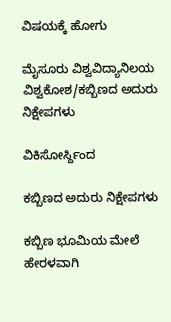ವಿಷಯಕ್ಕೆ ಹೋಗು

ಮೈಸೂರು ವಿಶ್ವವಿದ್ಯಾನಿಲಯ ವಿಶ್ವಕೋಶ/ಕಬ್ಬಿಣದ ಅದುರು ನಿಕ್ಷೇಪಗಳು

ವಿಕಿಸೋರ್ಸ್ದಿಂದ

ಕಬ್ಬಿಣದ ಅದುರು ನಿಕ್ಷೇಪಗಳು

ಕಬ್ಬಿಣ ಭೂಮಿಯ ಮೇಲೆ ಹೇರಳವಾಗಿ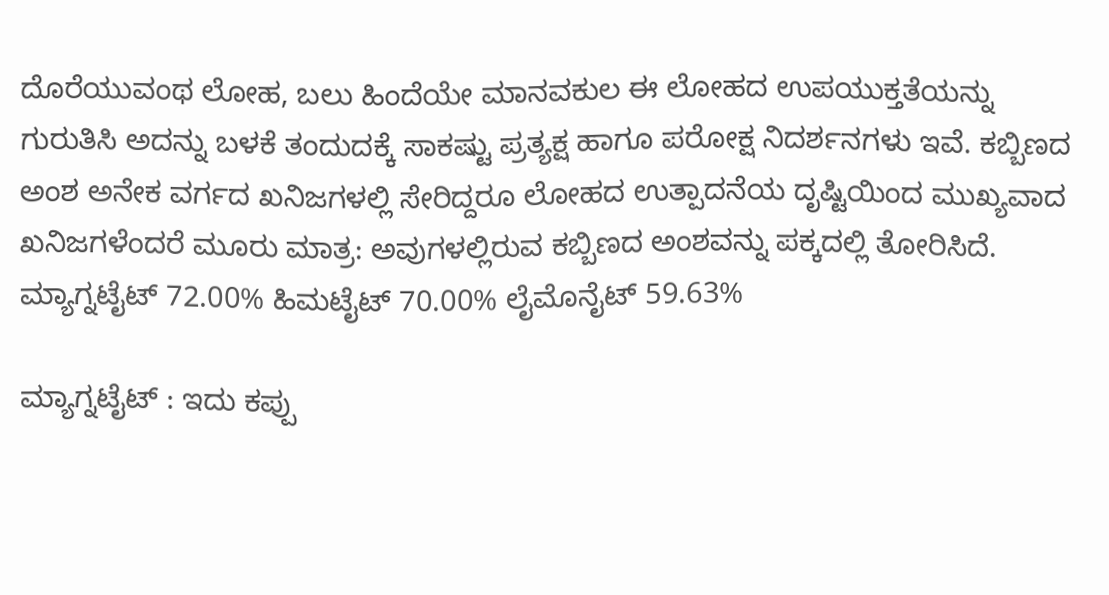ದೊರೆಯುವಂಥ ಲೋಹ, ಬಲು ಹಿಂದೆಯೇ ಮಾನವಕುಲ ಈ ಲೋಹದ ಉಪಯುಕ್ತತೆಯನ್ನು ಗುರುತಿಸಿ ಅದನ್ನು ಬಳಕೆ ತಂದುದಕ್ಕೆ ಸಾಕಷ್ಟು ಪ್ರತ್ಯಕ್ಷ ಹಾಗೂ ಪರೋಕ್ಷ ನಿದರ್ಶನಗಳು ಇವೆ. ಕಬ್ಬಿಣದ ಅಂಶ ಅನೇಕ ವರ್ಗದ ಖನಿಜಗಳಲ್ಲಿ ಸೇರಿದ್ದರೂ ಲೋಹದ ಉತ್ಪಾದನೆಯ ದೃಷ್ಟಿಯಿಂದ ಮುಖ್ಯವಾದ ಖನಿಜಗಳೆಂದರೆ ಮೂರು ಮಾತ್ರ: ಅವುಗಳಲ್ಲಿರುವ ಕಬ್ಬಿಣದ ಅಂಶವನ್ನು ಪಕ್ಕದಲ್ಲಿ ತೋರಿಸಿದೆ. ಮ್ಯಾಗ್ನಟೈಟ್ 72.00% ಹಿಮಟೈಟ್ 70.00% ಲೈಮೊನೈಟ್ 59.63%

ಮ್ಯಾಗ್ನಟೈಟ್ : ಇದು ಕಪ್ಪು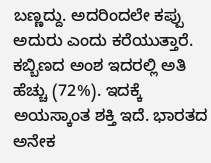ಬಣ್ಣದ್ದು. ಅದರಿಂದಲೇ ಕಪ್ಪು ಅದುರು ಎಂದು ಕರೆಯುತ್ತಾರೆ. ಕಬ್ಬಿಣದ ಅಂಶ ಇದರಲ್ಲಿ ಅತಿ ಹೆಚ್ಚು (72%). ಇದಕ್ಕೆ ಅಯಸ್ಕಾಂತ ಶಕ್ತಿ ಇದೆ. ಭಾರತದ ಅನೇಕ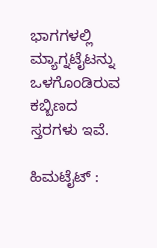ಭಾಗಗಳಲ್ಲಿ ಮ್ಯಾಗ್ನಟೈಟನ್ನು ಒಳಗೊಂಡಿರುವ ಕಬ್ಬಿಣದ ಸ್ತರಗಳು ಇವೆ.

ಹಿಮಟೈಟ್ :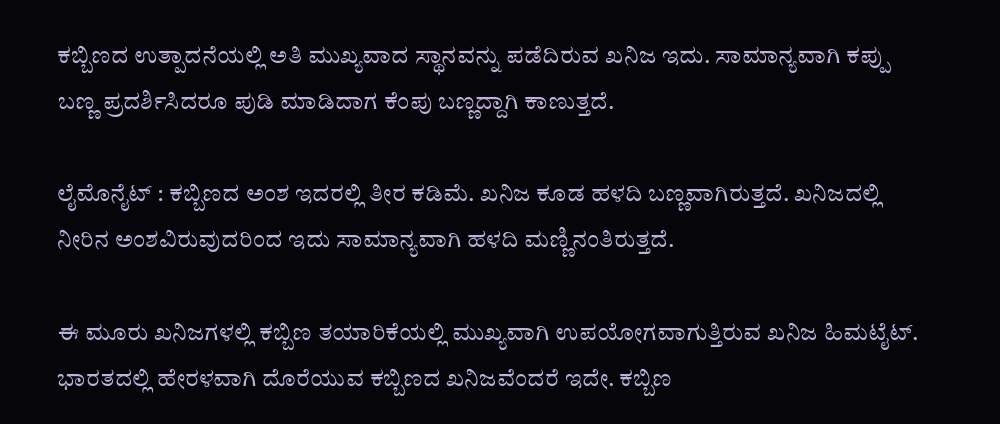ಕಬ್ಬಿಣದ ಉತ್ಪಾದನೆಯಲ್ಲಿ ಅತಿ ಮುಖ್ಯವಾದ ಸ್ಥಾನವನ್ನು ಪಡೆದಿರುವ ಖನಿಜ ಇದು. ಸಾಮಾನ್ಯವಾಗಿ ಕಪ್ಪು ಬಣ್ಣ ಪ್ರದರ್ಶಿಸಿದರೂ ಪುಡಿ ಮಾಡಿದಾಗ ಕೆಂಪು ಬಣ್ಣದ್ದಾಗಿ ಕಾಣುತ್ತದೆ.

ಲೈಮೊನೈಟ್ : ಕಬ್ಬಿಣದ ಅಂಶ ಇದರಲ್ಲಿ ತೀರ ಕಡಿಮೆ. ಖನಿಜ ಕೂಡ ಹಳದಿ ಬಣ್ಣವಾಗಿರುತ್ತದೆ. ಖನಿಜದಲ್ಲಿ ನೀರಿನ ಅಂಶವಿರುವುದರಿಂದ ಇದು ಸಾಮಾನ್ಯವಾಗಿ ಹಳದಿ ಮಣ್ಣಿನಂತಿರುತ್ತದೆ.

ಈ ಮೂರು ಖನಿಜಗಳಲ್ಲಿ ಕಬ್ಬಿಣ ತಯಾರಿಕೆಯಲ್ಲಿ ಮುಖ್ಯವಾಗಿ ಉಪಯೋಗವಾಗುತ್ತಿರುವ ಖನಿಜ ಹಿಮಟೈಟ್. ಭಾರತದಲ್ಲಿ ಹೇರಳವಾಗಿ ದೊರೆಯುವ ಕಬ್ಬಿಣದ ಖನಿಜವೆಂದರೆ ಇದೇ. ಕಬ್ಬಿಣ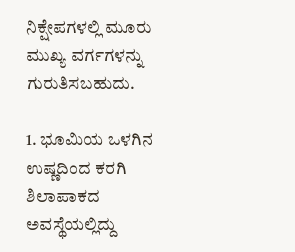ನಿಕ್ಷೇಪಗಳಲ್ಲಿ ಮೂರು ಮುಖ್ಯ ವರ್ಗಗಳನ್ನು ಗುರುತಿಸಬಹುದು.

1. ಭೂಮಿಯ ಒಳಗಿನ ಉಷ್ಣದಿಂದ ಕರಗಿ ಶಿಲಾಪಾಕದ ಅವಸ್ಥೆಯಲ್ಲಿದ್ದು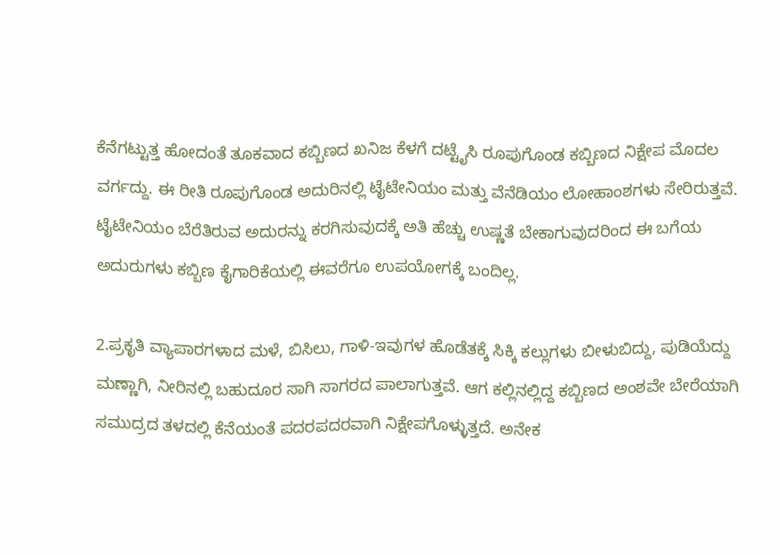ಕೆನೆಗಟ್ಟುತ್ತ ಹೋದಂತೆ ತೂಕವಾದ ಕಬ್ಬಿಣದ ಖನಿಜ ಕೆಳಗೆ ದಟ್ಟೈಸಿ ರೂಪುಗೊಂಡ ಕಬ್ಬಿಣದ ನಿಕ್ಷೇಪ ಮೊದಲ ವರ್ಗದ್ದು. ಈ ರೀತಿ ರೂಪುಗೊಂಡ ಅದುರಿನಲ್ಲಿ ಟೈಟೇನಿಯಂ ಮತ್ತು ವೆನೆಡಿಯಂ ಲೋಹಾಂಶಗಳು ಸೇರಿರುತ್ತವೆ. ಟೈಟೇನಿಯಂ ಬೆರೆತಿರುವ ಅದುರನ್ನು ಕರಗಿಸುವುದಕ್ಕೆ ಅತಿ ಹೆಚ್ಚು ಉಷ್ಣತೆ ಬೇಕಾಗುವುದರಿಂದ ಈ ಬಗೆಯ ಅದುರುಗಳು ಕಬ್ಬಿಣ ಕೈಗಾರಿಕೆಯಲ್ಲಿ ಈವರೆಗೂ ಉಪಯೋಗಕ್ಕೆ ಬಂದಿಲ್ಲ.

2.ಪ್ರಕೃತಿ ವ್ಯಾಪಾರಗಳಾದ ಮಳೆ, ಬಿಸಿಲು, ಗಾಳಿ-ಇವುಗಳ ಹೊಡೆತಕ್ಕೆ ಸಿಕ್ಕಿ ಕಲ್ಲುಗಳು ಬೀಳುಬಿದ್ದು, ಪುಡಿಯೆದ್ದು ಮಣ್ಣಾಗಿ, ನೀರಿನಲ್ಲಿ ಬಹುದೂರ ಸಾಗಿ ಸಾಗರದ ಪಾಲಾಗುತ್ತವೆ. ಆಗ ಕಲ್ಲಿನಲ್ಲಿದ್ದ ಕಬ್ಬಿಣದ ಅಂಶವೇ ಬೇರೆಯಾಗಿ ಸಮುದ್ರದ ತಳದಲ್ಲಿ ಕೆನೆಯಂತೆ ಪದರಪದರವಾಗಿ ನಿಕ್ಷೇಪಗೊಳ್ಳುತ್ತದೆ. ಅನೇಕ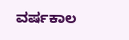ವರ್ಷಕಾಲ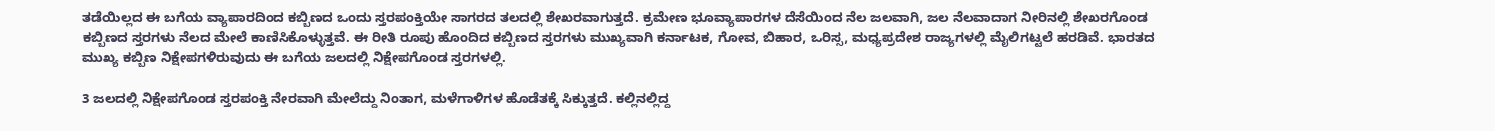ತಡೆಯಿಲ್ಲದ ಈ ಬಗೆಯ ವ್ಯಾಪಾರದಿಂದ ಕಬ್ಬಿಣದ ಒಂದು ಸ್ತರಪಂಕ್ತಿಯೇ ಸಾಗರದ ತಲದಲ್ಲಿ ಶೇಖರವಾಗುತ್ತದೆ. ಕ್ರಮೇಣ ಭೂವ್ಯಾಪಾರಗಳ ದೆಸೆಯಿಂದ ನೆಲ ಜಲವಾಗಿ, ಜಲ ನೆಲವಾದಾಗ ನೀರಿನಲ್ಲಿ ಶೇಖರಗೊಂಡ ಕಬ್ಬಿಣದ ಸ್ತರಗಳು ನೆಲದ ಮೇಲೆ ಕಾಣಿಸಿಕೊಳ್ಳುತ್ತವೆ. ಈ ರೀತಿ ರೂಪು ಹೊಂದಿದ ಕಬ್ಬಿಣದ ಸ್ತರಗಳು ಮುಖ್ಯವಾಗಿ ಕರ್ನಾಟಕ, ಗೋವ, ಬಿಹಾರ, ಒರಿಸ್ಸ, ಮಧ್ಯಪ್ರದೇಶ ರಾಜ್ಯಗಳಲ್ಲಿ ಮೈಲಿಗಟ್ಟಲೆ ಹರಡಿವೆ. ಭಾರತದ ಮುಖ್ಯ ಕಬ್ಬಿಣ ನಿಕ್ಷೇಪಗಳಿರುವುದು ಈ ಬಗೆಯ ಜಲದಲ್ಲಿ ನಿಕ್ಷೇಪಗೊಂಡ ಸ್ತರಗಳಲ್ಲಿ.

3 ಜಲದಲ್ಲಿ ನಿಕ್ಷೇಪಗೊಂಡ ಸ್ತರಪಂಕ್ತಿ ನೇರವಾಗಿ ಮೇಲೆದ್ದು ನಿಂತಾಗ, ಮಳೆಗಾಳಿಗಳ ಹೊಡೆತಕ್ಕೆ ಸಿಕ್ಕುತ್ತದೆ. ಕಲ್ಲಿನಲ್ಲಿದ್ದ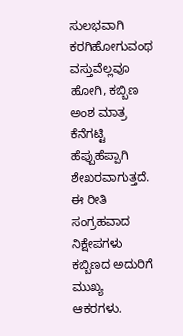ಸುಲಭವಾಗಿ ಕರಗಿಹೋಗುವಂಥ ವಸ್ತುವೆಲ್ಲವೂ ಹೋಗಿ, ಕಬ್ಬಿಣ ಅಂಶ ಮಾತ್ರ ಕೆನೆಗಟ್ಟಿ ಹೆಪ್ಪುಹೆಪ್ಪಾಗಿ ಶೇಖರವಾಗುತ್ತದೆ. ಈ ರೀತಿ ಸಂಗ್ರಹವಾದ ನಿಕ್ಷೇಪಗಳು ಕಬ್ಬಿಣದ ಅದುರಿಗೆ ಮುಖ್ಯ ಆಕರಗಳು.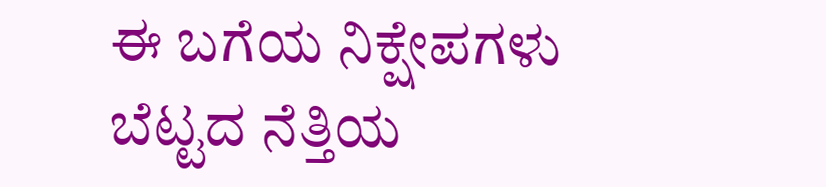ಈ ಬಗೆಯ ನಿಕ್ಷೇಪಗಳು ಬೆಟ್ಟದ ನೆತ್ತಿಯ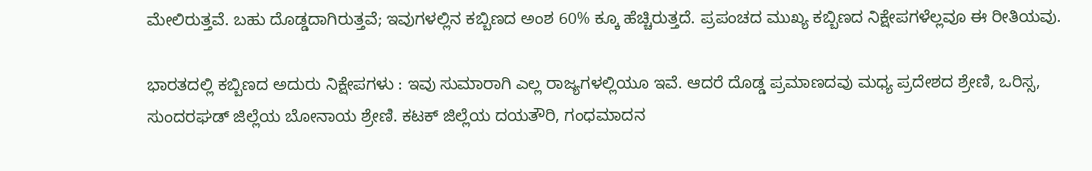ಮೇಲಿರುತ್ತವೆ. ಬಹು ದೊಡ್ಡದಾಗಿರುತ್ತವೆ; ಇವುಗಳಲ್ಲಿನ ಕಬ್ಬಿಣದ ಅಂಶ 60% ಕ್ಕೂ ಹೆಚ್ಚಿರುತ್ತದೆ. ಪ್ರಪಂಚದ ಮುಖ್ಯ ಕಬ್ಬಿಣದ ನಿಕ್ಷೇಪಗಳೆಲ್ಲವೂ ಈ ರೀತಿಯವು.

ಭಾರತದಲ್ಲಿ ಕಬ್ಬಿಣದ ಅದುರು ನಿಕ್ಷೇಪಗಳು : ಇವು ಸುಮಾರಾಗಿ ಎಲ್ಲ ರಾಜ್ಯಗಳಲ್ಲಿಯೂ ಇವೆ. ಆದರೆ ದೊಡ್ಡ ಪ್ರಮಾಣದವು ಮಧ್ಯ ಪ್ರದೇಶದ ಶ್ರೇಣಿ, ಒರಿಸ್ಸ, ಸುಂದರಘಡ್ ಜಿಲ್ಲೆಯ ಬೋನಾಯ ಶ್ರೇಣಿ. ಕಟಕ್ ಜಿಲ್ಲೆಯ ದಯತೌರಿ, ಗಂಧಮಾದನ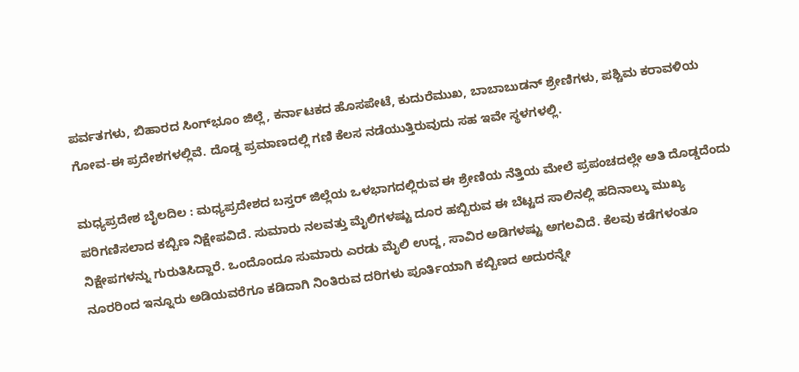ಪರ್ವತಗಳು, ಬಿಹಾರದ ಸಿಂಗ್‍ಭೂಂ ಜಿಲ್ಲೆ, ಕರ್ನಾಟಕದ ಹೊಸಪೇಟೆ, ಕುದುರೆಮುಖ, ಬಾಬಾಬುಡನ್ ಶ್ರೇಣಿಗಳು, ಪಶ್ಚಿಮ ಕರಾವಳಿಯ ಗೋವ-ಈ ಪ್ರದೇಶಗಳಲ್ಲಿವೆ. ದೊಡ್ಡ ಪ್ರಮಾಣದಲ್ಲಿ ಗಣಿ ಕೆಲಸ ನಡೆಯುತ್ತಿರುವುದು ಸಹ ಇವೇ ಸ್ಥಳಗಳಲ್ಲಿ.

ಮಧ್ಯಪ್ರದೇಶ ಬೈಲದಿಲ : ಮಧ್ಯಪ್ರದೇಶದ ಬಸ್ತರ್ ಜಿಲ್ಲೆಯ ಒಳಭಾಗದಲ್ಲಿರುವ ಈ ಶ್ರೇಣಿಯ ನೆತ್ತಿಯ ಮೇಲೆ ಪ್ರಪಂಚದಲ್ಲೇ ಅತಿ ದೊಡ್ಡದೆಂದು ಪರಿಗಣಿಸಲಾದ ಕಬ್ಬಿಣ ನಿಕ್ಷೇಪವಿದೆ. ಸುಮಾರು ನಲವತ್ತು ಮೈಲಿಗಳಷ್ಟು ದೂರ ಹಬ್ಬಿರುವ ಈ ಬೆಟ್ಟದ ಸಾಲಿನಲ್ಲಿ ಹದಿನಾಲ್ಕು ಮುಖ್ಯ ನಿಕ್ಷೇಪಗಳನ್ನು ಗುರುತಿಸಿದ್ದಾರೆ. ಒಂದೊಂದೂ ಸುಮಾರು ಎರಡು ಮೈಲಿ ಉದ್ದ, ಸಾವಿರ ಅಡಿಗಳಷ್ಟು ಅಗಲವಿದೆ. ಕೆಲವು ಕಡೆಗಳಂತೂ ನೂರರಿಂದ ಇನ್ನೂರು ಅಡಿಯವರೆಗೂ ಕಡಿದಾಗಿ ನಿಂತಿರುವ ದರಿಗಳು ಪೂರ್ತಿಯಾಗಿ ಕಬ್ಬಿಣದ ಅದುರನ್ನೇ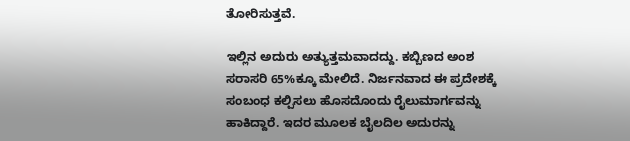ತೋರಿಸುತ್ತವೆ.

ಇಲ್ಲಿನ ಅದುರು ಅತ್ಯುತ್ತಮವಾದದ್ದು. ಕಬ್ಬಿಣದ ಅಂಶ ಸರಾಸರಿ 65%ಕ್ಕೂ ಮೇಲಿದೆ. ನಿರ್ಜನವಾದ ಈ ಪ್ರದೇಶಕ್ಕೆ ಸಂಬಂಧ ಕಲ್ಪಿಸಲು ಹೊಸದೊಂದು ರೈಲುಮಾರ್ಗವನ್ನು ಹಾಕಿದ್ದಾರೆ. ಇದರ ಮೂಲಕ ಬೈಲದಿಲ ಅದುರನ್ನು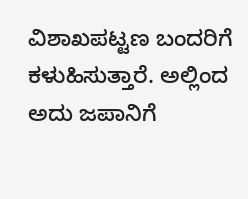ವಿಶಾಖಪಟ್ಟಣ ಬಂದರಿಗೆ ಕಳುಹಿಸುತ್ತಾರೆ. ಅಲ್ಲಿಂದ ಅದು ಜಪಾನಿಗೆ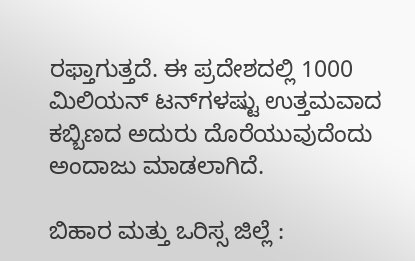ರಫ್ತಾಗುತ್ತದೆ. ಈ ಪ್ರದೇಶದಲ್ಲಿ 1000 ಮಿಲಿಯನ್ ಟನ್‍ಗಳಷ್ಟು ಉತ್ತಮವಾದ ಕಬ್ಬಿಣದ ಅದುರು ದೊರೆಯುವುದೆಂದು ಅಂದಾಜು ಮಾಡಲಾಗಿದೆ.

ಬಿಹಾರ ಮತ್ತು ಒರಿಸ್ಸ ಜಿಲ್ಲೆ :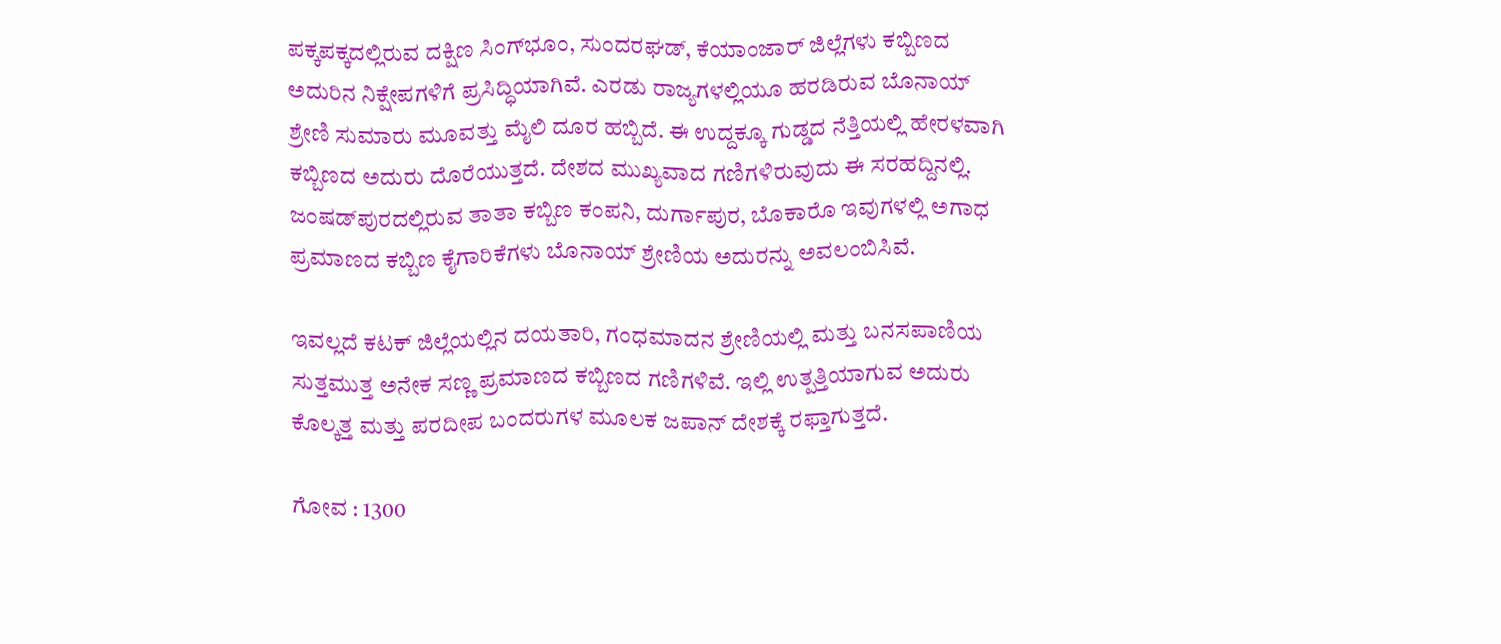ಪಕ್ಕಪಕ್ಕದಲ್ಲಿರುವ ದಕ್ಷಿಣ ಸಿಂಗ್‍ಭೂಂ, ಸುಂದರಘಡ್, ಕೆಯಾಂಜಾರ್ ಜಿಲ್ಲೆಗಳು ಕಬ್ಬಿಣದ ಅದುರಿನ ನಿಕ್ಷೇಪಗಳಿಗೆ ಪ್ರಸಿದ್ಧಿಯಾಗಿವೆ. ಎರಡು ರಾಜ್ಯಗಳಲ್ಲಿಯೂ ಹರಡಿರುವ ಬೊನಾಯ್ ಶ್ರೇಣಿ ಸುಮಾರು ಮೂವತ್ತು ಮೈಲಿ ದೂರ ಹಬ್ಬಿದೆ. ಈ ಉದ್ದಕ್ಕೂ ಗುಡ್ಡದ ನೆತ್ತಿಯಲ್ಲಿ ಹೇರಳವಾಗಿ ಕಬ್ಬಿಣದ ಅದುರು ದೊರೆಯುತ್ತದೆ. ದೇಶದ ಮುಖ್ಯವಾದ ಗಣಿಗಳಿರುವುದು ಈ ಸರಹದ್ದಿನಲ್ಲಿ. ಜಂಷಡ್‍ಪುರದಲ್ಲಿರುವ ತಾತಾ ಕಬ್ಬಿಣ ಕಂಪನಿ, ದುರ್ಗಾಪುರ, ಬೊಕಾರೊ ಇವುಗಳಲ್ಲಿ ಅಗಾಧ ಪ್ರಮಾಣದ ಕಬ್ಬಿಣ ಕೈಗಾರಿಕೆಗಳು ಬೊನಾಯ್ ಶ್ರೇಣಿಯ ಅದುರನ್ನು ಅವಲಂಬಿಸಿವೆ.

ಇವಲ್ಲದೆ ಕಟಕ್ ಜಿಲ್ಲೆಯಲ್ಲಿನ ದಯತಾರಿ, ಗಂಧಮಾದನ ಶ್ರೇಣಿಯಲ್ಲಿ ಮತ್ತು ಬನಸಪಾಣಿಯ ಸುತ್ತಮುತ್ತ ಅನೇಕ ಸಣ್ಣ ಪ್ರಮಾಣದ ಕಬ್ಬಿಣದ ಗಣಿಗಳಿವೆ. ಇಲ್ಲಿ ಉತ್ಪತ್ತಿಯಾಗುವ ಅದುರು ಕೊಲ್ಕತ್ತ ಮತ್ತು ಪರದೀಪ ಬಂದರುಗಳ ಮೂಲಕ ಜಪಾನ್ ದೇಶಕ್ಕೆ ರಫ್ತಾಗುತ್ತದೆ.

ಗೋವ : 1300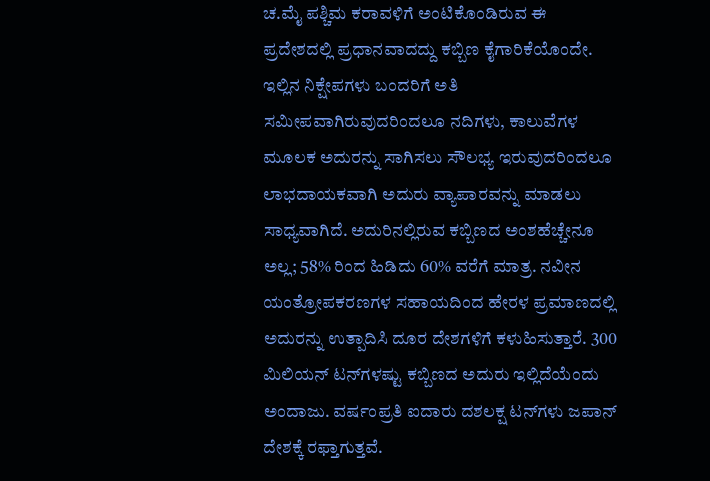ಚ.ಮೈ ಪಶ್ಚಿಮ ಕರಾವಳಿಗೆ ಅಂಟಿಕೊಂಡಿರುವ ಈ ಪ್ರದೇಶದಲ್ಲಿ ಪ್ರಧಾನವಾದದ್ದು ಕಬ್ಬಿಣ ಕೈಗಾರಿಕೆಯೊಂದೇ. ಇಲ್ಲಿನ ನಿಕ್ಷೇಪಗಳು ಬಂದರಿಗೆ ಅತಿ ಸಮೀಪವಾಗಿರುವುದರಿಂದಲೂ ನದಿಗಳು, ಕಾಲುವೆಗಳ ಮೂಲಕ ಅದುರನ್ನು ಸಾಗಿಸಲು ಸೌಲಭ್ಯ ಇರುವುದರಿಂದಲೂ ಲಾಭದಾಯಕವಾಗಿ ಅದುರು ವ್ಯಾಪಾರವನ್ನು ಮಾಡಲು ಸಾಧ್ಯವಾಗಿದೆ. ಅದುರಿನಲ್ಲಿರುವ ಕಬ್ಬಿಣದ ಅಂಶಹೆಚ್ಚೇನೂ ಅಲ್ಲ; 58% ರಿಂದ ಹಿಡಿದು 60% ವರೆಗೆ ಮಾತ್ರ. ನವೀನ ಯಂತ್ರೋಪಕರಣಗಳ ಸಹಾಯದಿಂದ ಹೇರಳ ಪ್ರಮಾಣದಲ್ಲಿ ಅದುರನ್ನು ಉತ್ಪಾದಿಸಿ ದೂರ ದೇಶಗಳಿಗೆ ಕಳುಹಿಸುತ್ತಾರೆ. 300 ಮಿಲಿಯನ್ ಟನ್‍ಗಳಷ್ಟು ಕಬ್ಬಿಣದ ಅದುರು ಇಲ್ಲಿದೆಯೆಂದು ಅಂದಾಜು. ವರ್ಷಂಪ್ರತಿ ಐದಾರು ದಶಲಕ್ಷ ಟನ್‍ಗಳು ಜಪಾನ್ ದೇಶಕ್ಕೆ ರಫ್ತಾಗುತ್ತವೆ.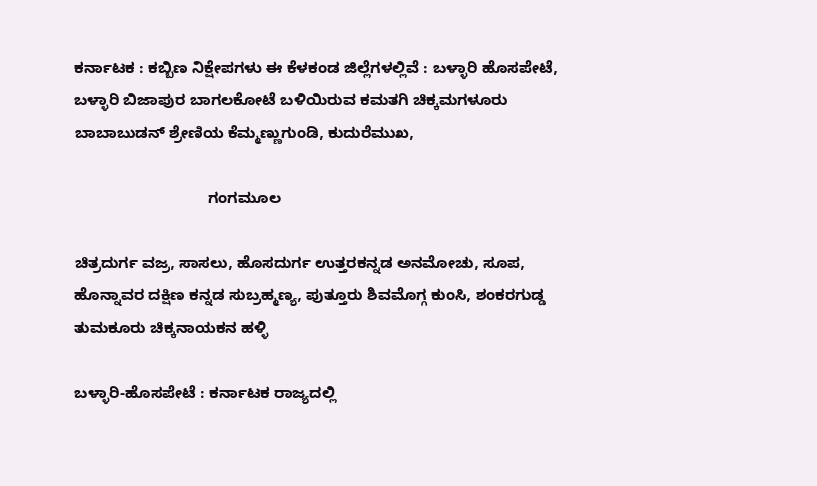ಕರ್ನಾಟಕ : ಕಬ್ಬಿಣ ನಿಕ್ಷೇಪಗಳು ಈ ಕೆಳಕಂಡ ಜಿಲ್ಲೆಗಳಲ್ಲಿವೆ : ಬಳ್ಳಾರಿ ಹೊಸಪೇಟೆ, ಬಳ್ಳಾರಿ ಬಿಜಾಪುರ ಬಾಗಲಕೋಟೆ ಬಳಿಯಿರುವ ಕಮತಗಿ ಚಿಕ್ಕಮಗಳೂರು ಬಾಬಾಬುಡನ್ ಶ್ರೇಣಿಯ ಕೆಮ್ಮಣ್ಣುಗುಂಡಿ, ಕುದುರೆಮುಖ,

                               ಗಂಗಮೂಲ

ಚಿತ್ರದುರ್ಗ ವಜ್ರ, ಸಾಸಲು, ಹೊಸದುರ್ಗ ಉತ್ತರಕನ್ನಡ ಅನಮೋಚು, ಸೂಪ, ಹೊನ್ನಾವರ ದಕ್ಷಿಣ ಕನ್ನಡ ಸುಬ್ರಹ್ಮಣ್ಯ, ಪುತ್ತೂರು ಶಿವಮೊಗ್ಗ ಕುಂಸಿ, ಶಂಕರಗುಡ್ಡ ತುಮಕೂರು ಚಿಕ್ಕನಾಯಕನ ಹಳ್ಳಿ

ಬಳ್ಳಾರಿ-ಹೊಸಪೇಟೆ : ಕರ್ನಾಟಕ ರಾಜ್ಯದಲ್ಲಿ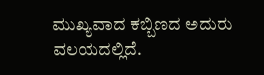ಮುಖ್ಯವಾದ ಕಬ್ಬಿಣದ ಅದುರು ವಲಯದಲ್ಲಿದೆ.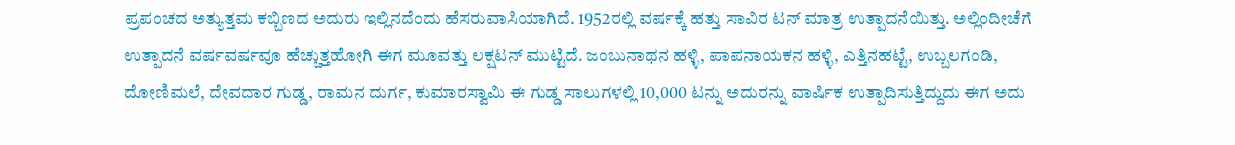ಪ್ರಪಂಚದ ಅತ್ಯುತ್ತಮ ಕಬ್ಬಿಣದ ಅದುರು ಇಲ್ಲಿನದೆಂದು ಹೆಸರುವಾಸಿಯಾಗಿದೆ. 1952ರಲ್ಲಿ ವರ್ಷಕ್ಕೆ ಹತ್ತು ಸಾವಿರ ಟನ್ ಮಾತ್ರ ಉತ್ಪಾದನೆಯಿತ್ತು. ಅಲ್ಲಿಂದೀಚೆಗೆ ಉತ್ಪಾದನೆ ವರ್ಷವರ್ಷವೂ ಹೆಚ್ಚುತ್ತಹೋಗಿ ಈಗ ಮೂವತ್ತು ಲಕ್ಷಟನ್ ಮುಟ್ಟಿದೆ. ಜಂಬುನಾಥನ ಹಳ್ಳಿ, ಪಾಪನಾಯಕನ ಹಳ್ಳಿ, ಎತ್ತಿನಹಟ್ಟೆ, ಉಬ್ಬಲಗಂಡಿ, ದೋಣಿಮಲೆ, ದೇವದಾರ ಗುಡ್ಡ, ರಾಮನ ದುರ್ಗ, ಕುಮಾರಸ್ವಾಮಿ ಈ ಗುಡ್ಡ ಸಾಲುಗಳಲ್ಲಿ 10,000 ಟನ್ನು ಅದುರನ್ನು ವಾರ್ಷಿಕ ಉತ್ಪಾದಿಸುತ್ತಿದ್ದುದು ಈಗ ಅದು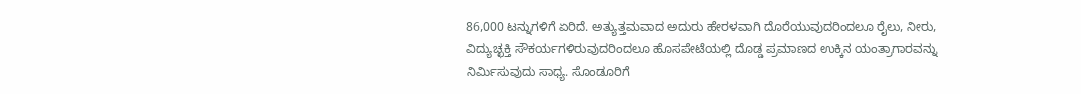86,000 ಟನ್ನುಗಳಿಗೆ ಏರಿದೆ. ಅತ್ಯುತ್ತಮವಾದ ಅದುರು ಹೇರಳವಾಗಿ ದೊರೆಯುವುದರಿಂದಲೂ ರೈಲು, ನೀರು, ವಿದ್ಯುಚ್ಛಕ್ತಿ ಸೌಕರ್ಯಗಳಿರುವುದರಿಂದಲೂ ಹೊಸಪೇಟೆಯಲ್ಲಿ ದೊಡ್ಡ ಪ್ರಮಾಣದ ಉಕ್ಕಿನ ಯಂತ್ರಾಗಾರವನ್ನು ನಿರ್ಮಿಸುವುದು ಸಾಧ್ಯ. ಸೊಂಡೂರಿಗೆ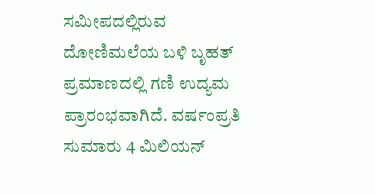ಸಮೀಪದಲ್ಲಿರುವ ದೋಣಿಮಲೆಯ ಬಳಿ ಬೃಹತ್ ಪ್ರಮಾಣದಲ್ಲಿ ಗಣಿ ಉದ್ಯಮ ಪ್ರಾರಂಭವಾಗಿದೆ. ವರ್ಷಂಪ್ರತಿ ಸುಮಾರು 4 ಮಿಲಿಯನ್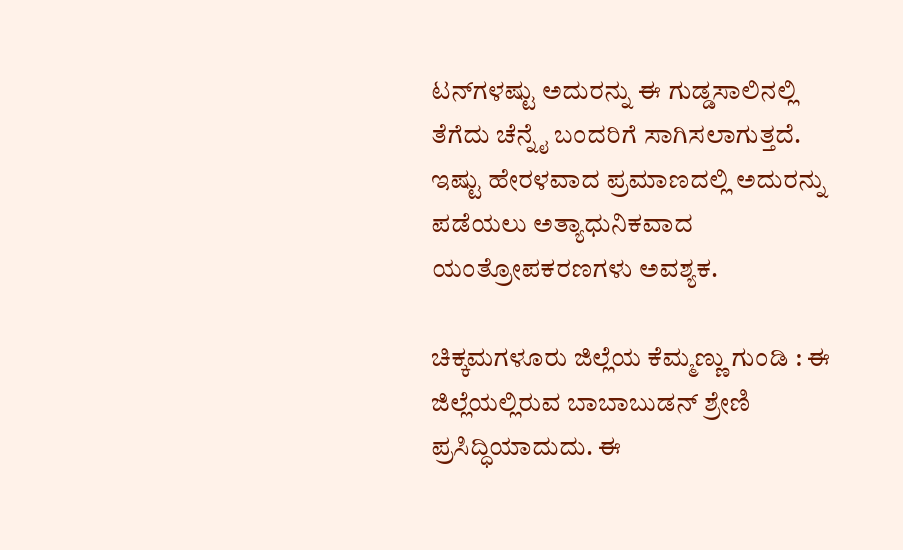ಟನ್‍ಗಳಷ್ಟು ಅದುರನ್ನು ಈ ಗುಡ್ಡಸಾಲಿನಲ್ಲಿ ತೆಗೆದು ಚೆನ್ನೈ ಬಂದರಿಗೆ ಸಾಗಿಸಲಾಗುತ್ತದೆ. ಇಷ್ಟು ಹೇರಳವಾದ ಪ್ರಮಾಣದಲ್ಲಿ ಅದುರನ್ನು ಪಡೆಯಲು ಅತ್ಯಾಧುನಿಕವಾದ ಯಂತ್ರೋಪಕರಣಗಳು ಅವಶ್ಯಕ.

ಚಿಕ್ಕಮಗಳೂರು ಜಿಲ್ಲೆಯ ಕೆಮ್ಮಣ್ಣು ಗುಂಡಿ : ಈ ಜಿಲ್ಲೆಯಲ್ಲಿರುವ ಬಾಬಾಬುಡನ್ ಶ್ರೇಣಿ ಪ್ರಸಿದ್ಧಿಯಾದುದು. ಈ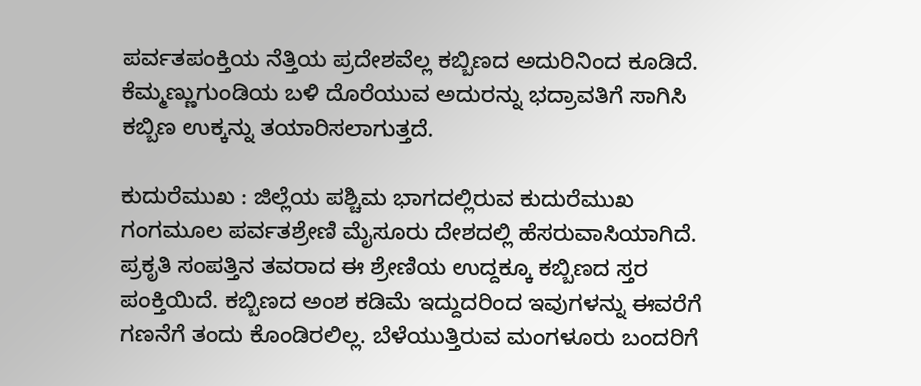ಪರ್ವತಪಂಕ್ತಿಯ ನೆತ್ತಿಯ ಪ್ರದೇಶವೆಲ್ಲ ಕಬ್ಬಿಣದ ಅದುರಿನಿಂದ ಕೂಡಿದೆ. ಕೆಮ್ಮಣ್ಣುಗುಂಡಿಯ ಬಳಿ ದೊರೆಯುವ ಅದುರನ್ನು ಭದ್ರಾವತಿಗೆ ಸಾಗಿಸಿ ಕಬ್ಬಿಣ ಉಕ್ಕನ್ನು ತಯಾರಿಸಲಾಗುತ್ತದೆ.

ಕುದುರೆಮುಖ : ಜಿಲ್ಲೆಯ ಪಶ್ಚಿಮ ಭಾಗದಲ್ಲಿರುವ ಕುದುರೆಮುಖ ಗಂಗಮೂಲ ಪರ್ವತಶ್ರೇಣಿ ಮೈಸೂರು ದೇಶದಲ್ಲಿ ಹೆಸರುವಾಸಿಯಾಗಿದೆ. ಪ್ರಕೃತಿ ಸಂಪತ್ತಿನ ತವರಾದ ಈ ಶ್ರೇಣಿಯ ಉದ್ದಕ್ಕೂ ಕಬ್ಬಿಣದ ಸ್ತರ ಪಂಕ್ತಿಯಿದೆ. ಕಬ್ಬಿಣದ ಅಂಶ ಕಡಿಮೆ ಇದ್ದುದರಿಂದ ಇವುಗಳನ್ನು ಈವರೆಗೆ ಗಣನೆಗೆ ತಂದು ಕೊಂಡಿರಲಿಲ್ಲ. ಬೆಳೆಯುತ್ತಿರುವ ಮಂಗಳೂರು ಬಂದರಿಗೆ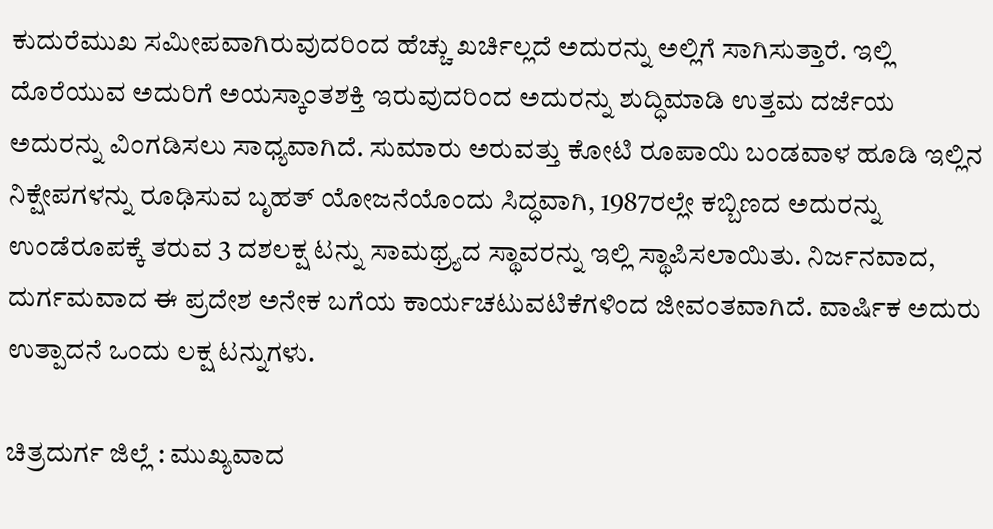ಕುದುರೆಮುಖ ಸಮೀಪವಾಗಿರುವುದರಿಂದ ಹೆಚ್ಚು ಖರ್ಚಿಲ್ಲದೆ ಅದುರನ್ನು ಅಲ್ಲಿಗೆ ಸಾಗಿಸುತ್ತಾರೆ. ಇಲ್ಲಿ ದೊರೆಯುವ ಅದುರಿಗೆ ಅಯಸ್ಕಾಂತಶಕ್ತಿ ಇರುವುದರಿಂದ ಅದುರನ್ನು ಶುದ್ಧಿಮಾಡಿ ಉತ್ತಮ ದರ್ಜೆಯ ಅದುರನ್ನು ವಿಂಗಡಿಸಲು ಸಾಧ್ಯವಾಗಿದೆ. ಸುಮಾರು ಅರುವತ್ತು ಕೋಟಿ ರೂಪಾಯಿ ಬಂಡವಾಳ ಹೂಡಿ ಇಲ್ಲಿನ ನಿಕ್ಷೇಪಗಳನ್ನು ರೂಢಿಸುವ ಬೃಹತ್ ಯೋಜನೆಯೊಂದು ಸಿದ್ಧವಾಗಿ, 1987ರಲ್ಲೇ ಕಬ್ಬಿಣದ ಅದುರನ್ನು ಉಂಡೆರೂಪಕ್ಕೆ ತರುವ 3 ದಶಲಕ್ಷ ಟನ್ನು ಸಾಮಥ್ರ್ಯದ ಸ್ಥಾವರನ್ನು ಇಲ್ಲಿ ಸ್ಥಾಪಿಸಲಾಯಿತು. ನಿರ್ಜನವಾದ, ದುರ್ಗಮವಾದ ಈ ಪ್ರದೇಶ ಅನೇಕ ಬಗೆಯ ಕಾರ್ಯಚಟುವಟಿಕೆಗಳಿಂದ ಜೀವಂತವಾಗಿದೆ. ವಾರ್ಷಿಕ ಅದುರು ಉತ್ಪಾದನೆ ಒಂದು ಲಕ್ಷ ಟನ್ನುಗಳು.

ಚಿತ್ರದುರ್ಗ ಜಿಲ್ಲೆ : ಮುಖ್ಯವಾದ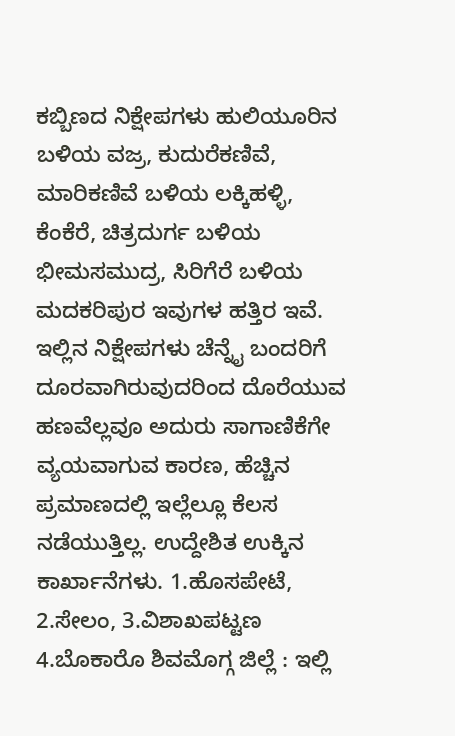ಕಬ್ಬಿಣದ ನಿಕ್ಷೇಪಗಳು ಹುಲಿಯೂರಿನ ಬಳಿಯ ವಜ್ರ, ಕುದುರೆಕಣಿವೆ, ಮಾರಿಕಣಿವೆ ಬಳಿಯ ಲಕ್ಕಿಹಳ್ಳಿ, ಕೆಂಕೆರೆ, ಚಿತ್ರದುರ್ಗ ಬಳಿಯ ಭೀಮಸಮುದ್ರ, ಸಿರಿಗೆರೆ ಬಳಿಯ ಮದಕರಿಪುರ ಇವುಗಳ ಹತ್ತಿರ ಇವೆ. ಇಲ್ಲಿನ ನಿಕ್ಷೇಪಗಳು ಚೆನ್ನೈ ಬಂದರಿಗೆ ದೂರವಾಗಿರುವುದರಿಂದ ದೊರೆಯುವ ಹಣವೆಲ್ಲವೂ ಅದುರು ಸಾಗಾಣಿಕೆಗೇ ವ್ಯಯವಾಗುವ ಕಾರಣ, ಹೆಚ್ಚಿನ ಪ್ರಮಾಣದಲ್ಲಿ ಇಲ್ಲೆಲ್ಲೂ ಕೆಲಸ ನಡೆಯುತ್ತಿಲ್ಲ. ಉದ್ದೇಶಿತ ಉಕ್ಕಿನ ಕಾರ್ಖಾನೆಗಳು. 1.ಹೊಸಪೇಟೆ, 2.ಸೇಲಂ, 3.ವಿಶಾಖಪಟ್ಟಣ 4.ಬೊಕಾರೊ ಶಿವಮೊಗ್ಗ ಜಿಲ್ಲೆ : ಇಲ್ಲಿ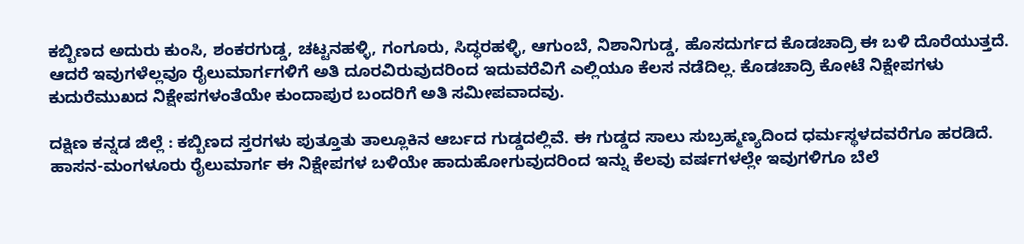ಕಬ್ಬಿಣದ ಅದುರು ಕುಂಸಿ, ಶಂಕರಗುಡ್ಡ, ಚಟ್ಟನಹಳ್ಳಿ, ಗಂಗೂರು, ಸಿದ್ಧರಹಳ್ಳಿ, ಆಗುಂಬೆ, ನಿಶಾನಿಗುಡ್ಡ, ಹೊಸದುರ್ಗದ ಕೊಡಚಾದ್ರಿ ಈ ಬಳಿ ದೊರೆಯುತ್ತದೆ. ಆದರೆ ಇವುಗಳೆಲ್ಲವೂ ರೈಲುಮಾರ್ಗಗಳಿಗೆ ಅತಿ ದೂರವಿರುವುದರಿಂದ ಇದುವರೆವಿಗೆ ಎಲ್ಲಿಯೂ ಕೆಲಸ ನಡೆದಿಲ್ಲ. ಕೊಡಚಾದ್ರಿ ಕೋಟೆ ನಿಕ್ಷೇಪಗಳು ಕುದುರೆಮುಖದ ನಿಕ್ಷೇಪಗಳಂತೆಯೇ ಕುಂದಾಪುರ ಬಂದರಿಗೆ ಅತಿ ಸಮೀಪವಾದವು.

ದಕ್ಷಿಣ ಕನ್ನಡ ಜಿಲ್ಲೆ : ಕಬ್ಬಿಣದ ಸ್ತರಗಳು ಪುತ್ತೂತು ತಾಲ್ಲೂಕಿನ ಆರ್ಬದ ಗುಡ್ಡದಲ್ಲಿವೆ. ಈ ಗುಡ್ಡದ ಸಾಲು ಸುಬ್ರಹ್ಮಣ್ಯದಿಂದ ಧರ್ಮಸ್ಥಳದವರೆಗೂ ಹರಡಿದೆ. ಹಾಸನ-ಮಂಗಳೂರು ರೈಲುಮಾರ್ಗ ಈ ನಿಕ್ಷೇಪಗಳ ಬಳಿಯೇ ಹಾದುಹೋಗುವುದರಿಂದ ಇನ್ನು ಕೆಲವು ವರ್ಷಗಳಲ್ಲೇ ಇವುಗಳಿಗೂ ಬೆಲೆ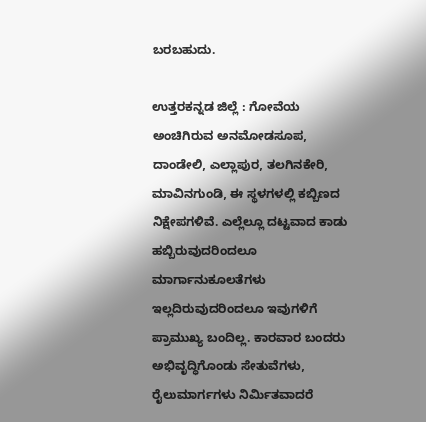ಬರಬಹುದು.

ಉತ್ತರಕನ್ನಡ ಜಿಲ್ಲೆ : ಗೋವೆಯ ಅಂಚಿಗಿರುವ ಅನಮೋಡಸೂಪ, ದಾಂಡೇಲಿ, ಎಲ್ಲಾಪುರ, ತಲಗಿನಕೇರಿ, ಮಾವಿನಗುಂಡಿ, ಈ ಸ್ಥಳಗಳಲ್ಲಿ ಕಬ್ಬಿಣದ ನಿಕ್ಷೇಪಗಳಿವೆ. ಎಲ್ಲೆಲ್ಲೂ ದಟ್ಟವಾದ ಕಾಡು ಹಬ್ಬಿರುವುದರಿಂದಲೂ ಮಾರ್ಗಾನುಕೂಲತೆಗಳು ಇಲ್ಲದಿರುವುದರಿಂದಲೂ ಇವುಗಳಿಗೆ ಪ್ರಾಮುಖ್ಯ ಬಂದಿಲ್ಲ. ಕಾರವಾರ ಬಂದರು ಅಭಿವೃದ್ಧಿಗೊಂಡು ಸೇತುವೆಗಳು, ರೈಲುಮಾರ್ಗಗಳು ನಿರ್ಮಿತವಾದರೆ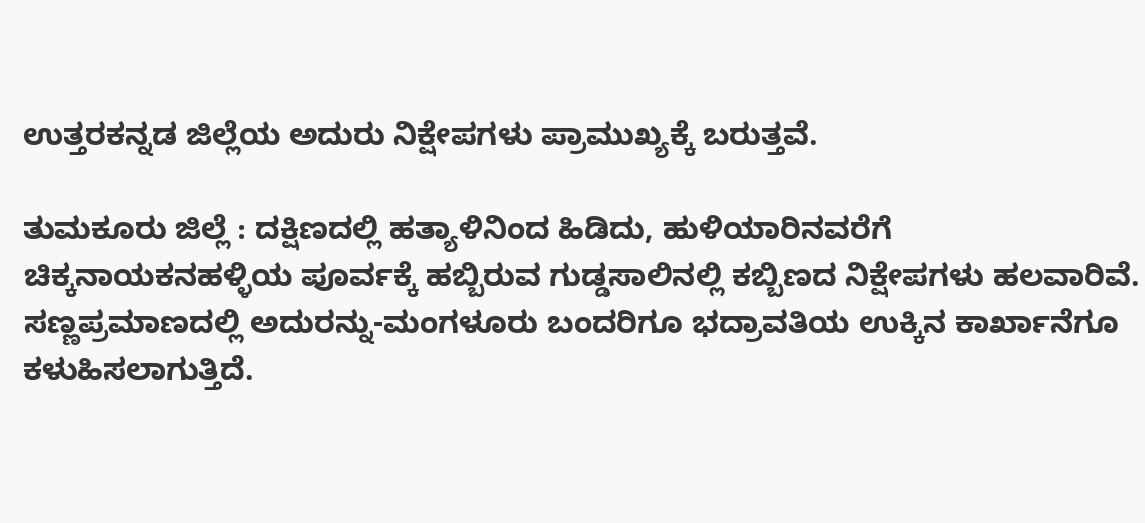ಉತ್ತರಕನ್ನಡ ಜಿಲ್ಲೆಯ ಅದುರು ನಿಕ್ಷೇಪಗಳು ಪ್ರಾಮುಖ್ಯಕ್ಕೆ ಬರುತ್ತವೆ.

ತುಮಕೂರು ಜಿಲ್ಲೆ : ದಕ್ಷಿಣದಲ್ಲಿ ಹತ್ಯಾಳಿನಿಂದ ಹಿಡಿದು, ಹುಳಿಯಾರಿನವರೆಗೆ ಚಿಕ್ಕನಾಯಕನಹಳ್ಳಿಯ ಪೂರ್ವಕ್ಕೆ ಹಬ್ಬಿರುವ ಗುಡ್ಡಸಾಲಿನಲ್ಲಿ ಕಬ್ಬಿಣದ ನಿಕ್ಷೇಪಗಳು ಹಲವಾರಿವೆ. ಸಣ್ಣಪ್ರಮಾಣದಲ್ಲಿ ಅದುರನ್ನು-ಮಂಗಳೂರು ಬಂದರಿಗೂ ಭದ್ರಾವತಿಯ ಉಕ್ಕಿನ ಕಾರ್ಖಾನೆಗೂ ಕಳುಹಿಸಲಾಗುತ್ತಿದೆ.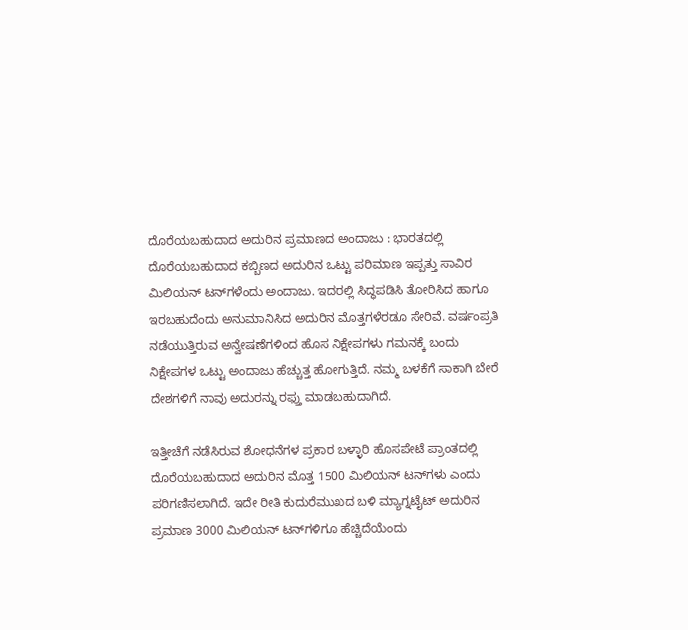ದೊರೆಯಬಹುದಾದ ಅದುರಿನ ಪ್ರಮಾಣದ ಅಂದಾಜು : ಭಾರತದಲ್ಲಿ ದೊರೆಯಬಹುದಾದ ಕಬ್ಬಿಣದ ಅದುರಿನ ಒಟ್ಟು ಪರಿಮಾಣ ಇಪ್ಪತ್ತು ಸಾವಿರ ಮಿಲಿಯನ್ ಟನ್‍ಗಳೆಂದು ಅಂದಾಜು. ಇದರಲ್ಲಿ ಸಿದ್ಧಪಡಿಸಿ ತೋರಿಸಿದ ಹಾಗೂ ಇರಬಹುದೆಂದು ಅನುಮಾನಿಸಿದ ಅದುರಿನ ಮೊತ್ತಗಳೆರಡೂ ಸೇರಿವೆ. ವರ್ಷಂಪ್ರತಿ ನಡೆಯುತ್ತಿರುವ ಅನ್ವೇಷಣೆಗಳಿಂದ ಹೊಸ ನಿಕ್ಷೇಪಗಳು ಗಮನಕ್ಕೆ ಬಂದು ನಿಕ್ಷೇಪಗಳ ಒಟ್ಟು ಅಂದಾಜು ಹೆಚ್ಚುತ್ತ ಹೋಗುತ್ತಿದೆ. ನಮ್ಮ ಬಳಕೆಗೆ ಸಾಕಾಗಿ ಬೇರೆ ದೇಶಗಳಿಗೆ ನಾವು ಅದುರನ್ನು ರಫ್ತು ಮಾಡಬಹುದಾಗಿದೆ.

ಇತ್ತೀಚೆಗೆ ನಡೆಸಿರುವ ಶೋಧನೆಗಳ ಪ್ರಕಾರ ಬಳ್ಳಾರಿ ಹೊಸಪೇಟೆ ಪ್ರಾಂತದಲ್ಲಿ ದೊರೆಯಬಹುದಾದ ಅದುರಿನ ಮೊತ್ತ 1500 ಮಿಲಿಯನ್ ಟನ್‍ಗಳು ಎಂದು ಪರಿಗಣಿಸಲಾಗಿದೆ. ಇದೇ ರೀತಿ ಕುದುರೆಮುಖದ ಬಳಿ ಮ್ಯಾಗ್ನಟೈಟ್ ಅದುರಿನ ಪ್ರಮಾಣ 3000 ಮಿಲಿಯನ್ ಟನ್‍ಗಳಿಗೂ ಹೆಚ್ಚಿದೆಯೆಂದು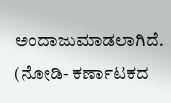ಅಂದಾಜುಮಾಡಲಾಗಿದೆ. (ನೋಡಿ- ಕರ್ಣಾಟಕದ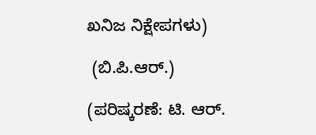ಖನಿಜ ನಿಕ್ಷೇಪಗಳು)

 (ಬಿ.ಪಿ.ಆರ್.)

(ಪರಿಷ್ಕರಣೆ: ಟಿ. ಆರ್.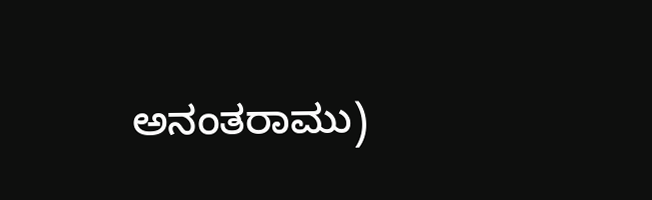ಅನಂತರಾಮು)